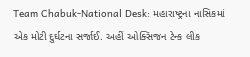Team Chabuk-National Desk: મહારાષ્ટ્રના નાસિકમાં એક મોટી દુર્ઘટના સર્જાઈ. અહીં ઓક્સિજન ટેન્ક લીક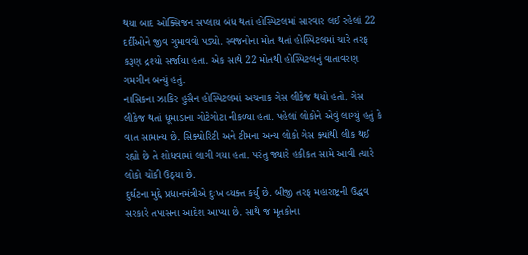થયા બાદ ઓક્સિજન સપ્લાય બંધ થતાં હોસ્પિટલમાં સારવાર લઈ રહેલાં 22 દર્દીઓને જીવ ગુમાવવો પડ્યો. સ્વજનોના મોત થતાં હોસ્પિટલમાં ચારે તરફ કરૂણ દ્રશ્યો સર્જાયા હતા. એક સાથે 22 મોતથી હોસ્પિટલનું વાતાવરણ ગમગીન બન્યું હતું.
નાસિકના ઝાકિર હુસૈન હોસ્પિટલમાં અચનાક ગેસ લીકેજ થયો હતો. ગેસ લીકેજ થતાં ધૂમાડાના ગોટેગોટા નીકળ્યા હતા. પહેલાં લોકોને એવું લાગ્યું હતું કે વાત સામાન્ય છે. સિક્યોરિટી અને ટીમના અન્ય લોકો ગેસ ક્યાંથી લીક થઈ રહ્યો છે તે શોધવામાં લાગી ગયા હતા. પરંતુ જ્યારે હકીકત સામે આવી ત્યારે લોકો ચોંકી ઉઠ્યા છે.
દુર્ઘટના મુદ્દે પ્રધાનમંત્રીએ દુઃખ વ્યક્ત કર્યું છે. બીજી તરફ મહારાષ્ટ્રની ઉદ્ધવ સરકારે તપાસના આદેશ આપ્યા છે. સાથે જ મૃતકોના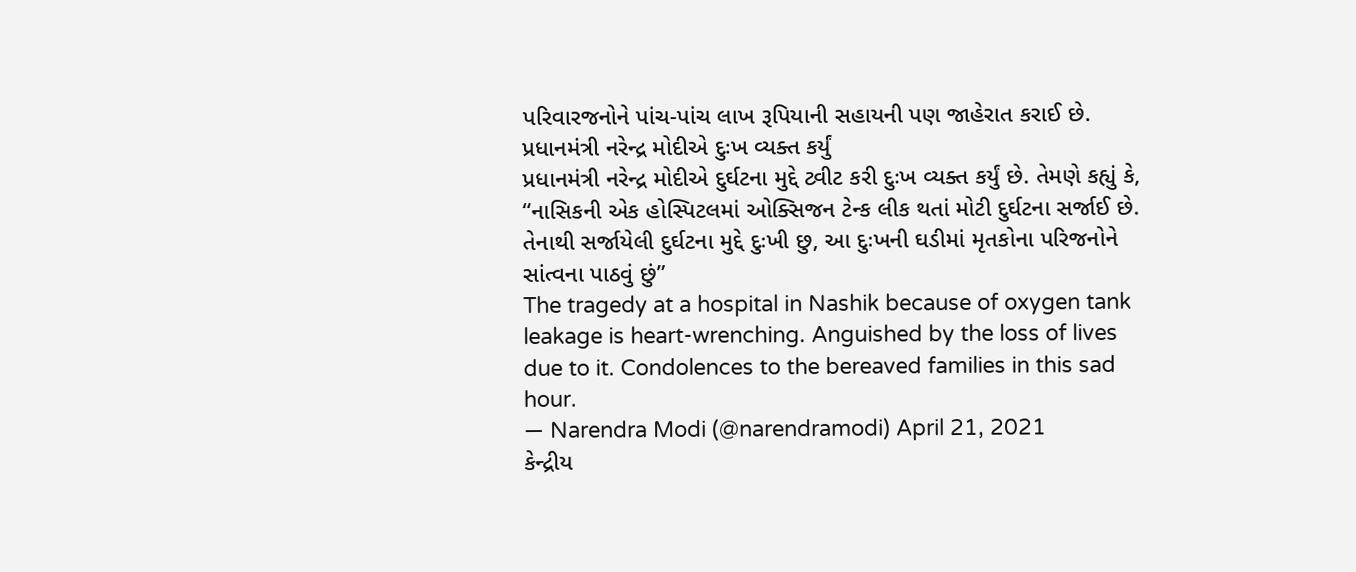પરિવારજનોને પાંચ-પાંચ લાખ રૂપિયાની સહાયની પણ જાહેરાત કરાઈ છે.
પ્રધાનમંત્રી નરેન્દ્ર મોદીએ દુઃખ વ્યક્ત કર્યું
પ્રધાનમંત્રી નરેન્દ્ર મોદીએ દુર્ઘટના મુદ્દે ટ્વીટ કરી દુઃખ વ્યક્ત કર્યું છે. તેમણે કહ્યું કે, “નાસિકની એક હોસ્પિટલમાં ઓક્સિજન ટેન્ક લીક થતાં મોટી દુર્ઘટના સર્જાઈ છે. તેનાથી સર્જાયેલી દુર્ઘટના મુદ્દે દુઃખી છુ, આ દુઃખની ઘડીમાં મૃતકોના પરિજનોને સાંત્વના પાઠવું છું”
The tragedy at a hospital in Nashik because of oxygen tank leakage is heart-wrenching. Anguished by the loss of lives due to it. Condolences to the bereaved families in this sad hour.
— Narendra Modi (@narendramodi) April 21, 2021
કેન્દ્રીય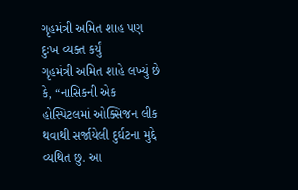ગૃહમંત્રી અમિત શાહ પણ દુઃખ વ્યક્ત કર્યું
ગૃહમંત્રી અમિત શાહે લખ્યું છે કે, “નાસિકની એક હોસ્પિટલમાં ઓક્સિજન લીક થવાથી સર્જાયેલી દુર્ઘટના મુદ્દે વ્યથિત છુ. આ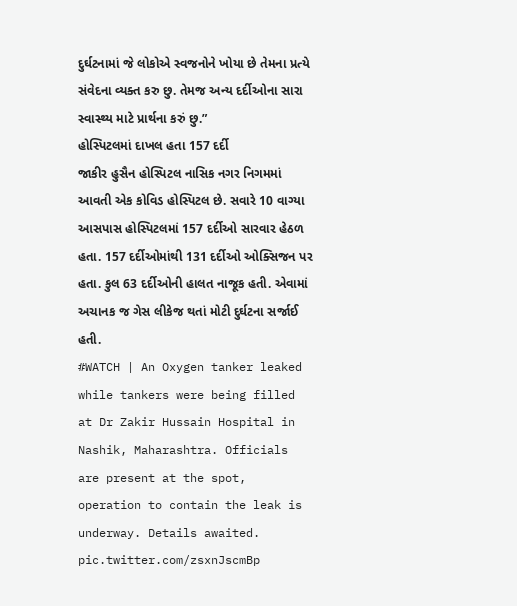દુર્ઘટનામાં જે લોકોએ સ્વજનોને ખોયા છે તેમના પ્રત્યે સંવેદના વ્યક્ત કરુ છુ. તેમજ અન્ય દર્દીઓના સારા સ્વાસ્થ્ય માટે પ્રાર્થના કરું છુ.”
હોસ્પિટલમાં દાખલ હતા 157 દર્દી
જાકીર હુસૈન હોસ્પિટલ નાસિક નગર નિગમમાં આવતી એક કોવિડ હોસ્પિટલ છે. સવારે 10 વાગ્યા આસપાસ હોસ્પિટલમાં 157 દર્દીઓ સારવાર હેઠળ હતા. 157 દર્દીઓમાંથી 131 દર્દીઓ ઓક્સિજન પર હતા. કુલ 63 દર્દીઓની હાલત નાજૂક હતી. એવામાં અચાનક જ ગેસ લીકેજ થતાં મોટી દુર્ઘટના સર્જાઈ હતી.
#WATCH | An Oxygen tanker leaked while tankers were being filled at Dr Zakir Hussain Hospital in Nashik, Maharashtra. Officials are present at the spot, operation to contain the leak is underway. Details awaited. pic.twitter.com/zsxnJscmBp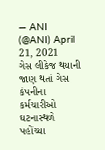— ANI (@ANI) April 21, 2021
ગેસ લીકેજ થયાની જાણ થતાં ગેસ કંપનીના કર્મચારીઓ ઘટનાસ્થળે પહોંચ્યા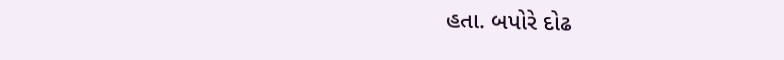હતા. બપોરે દોઢ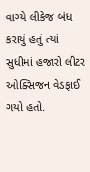વાગ્યે લીકેજ બંધ કરાયું હતું ત્યાં સુધીમાં હજારો લીટર ઓક્સિજન વેડફાઈ ગયો હતો.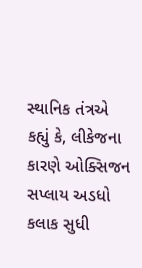સ્થાનિક તંત્રએ કહ્યું કે, લીકેજના કારણે ઓક્સિજન સપ્લાય અડધો કલાક સુધી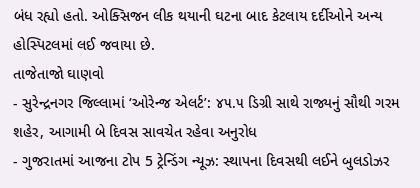બંધ રહ્યો હતો. ઓક્સિજન લીક થયાની ઘટના બાદ કેટલાય દર્દીઓને અન્ય હોસ્પિટલમાં લઈ જવાયા છે.
તાજેતાજો ઘાણવો
- સુરેન્દ્રનગર જિલ્લામાં ‘ઓરેન્જ એલર્ટ’: ૪૫.૫ ડિગ્રી સાથે રાજ્યનું સૌથી ગરમ શહેર, આગામી બે દિવસ સાવચેત રહેવા અનુરોધ
- ગુજરાતમાં આજના ટોપ 5 ટ્રેન્ડિંગ ન્યૂઝ: સ્થાપના દિવસથી લઈને બુલડોઝર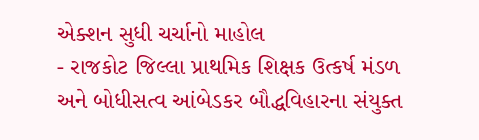એક્શન સુધી ચર્ચાનો માહોલ
- રાજકોટ જિલ્લા પ્રાથમિક શિક્ષક ઉત્કર્ષ મંડળ અને બોધીસત્વ આંબેડકર બૌદ્ધવિહારના સંયુક્ત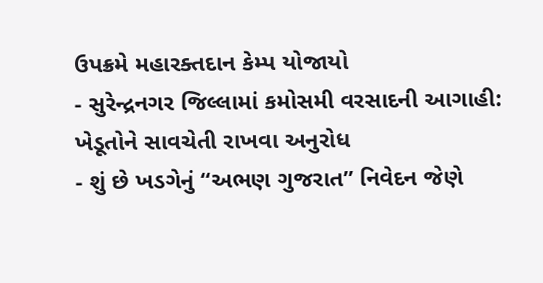ઉપક્રમે મહારક્તદાન કેમ્પ યોજાયો
- સુરેન્દ્રનગર જિલ્લામાં કમોસમી વરસાદની આગાહી: ખેડૂતોને સાવચેતી રાખવા અનુરોધ
- શું છે ખડગેનું “અભણ ગુજરાત” નિવેદન જેણે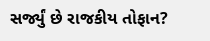સર્જ્યું છે રાજકીય તોફાન?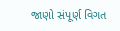જાણો સંપૂર્ણ વિગત